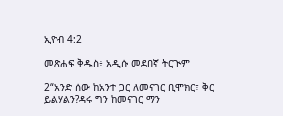ኢዮብ 4:2

መጽሐፍ ቅዱስ፥ አዲሱ መደበኛ ትርጒም

2“አንድ ሰው ከአንተ ጋር ለመናገር ቢሞክር፣ ቅር ይልሃልን?ዳሩ ግን ከመናገር ማን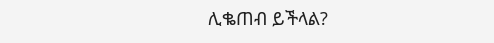ሊቈጠብ ይችላል?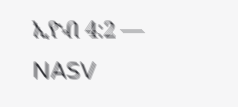ኢዮብ 4:2 — NASV